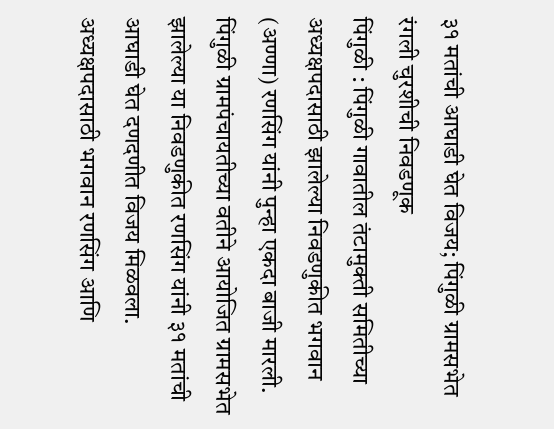३१ मतांची आघाडी घेत विजय; पिंगुळी ग्रामसभेत रंगली चुरशीची निवडणूक
पिंगुळी : पिंगुळी गावातील तंटामुक्ती समितीच्या अध्यक्षपदासाठी झालेल्या निवडणुकीत भगवान (अण्णा) रणसिंग यांनी पुन्हा एकदा बाजी मारली. पिंगुळी ग्रामपंचायतीच्या वतीने आयोजित ग्रामसभेत झालेल्या या निवडणुकीत रणसिंग यांनी ३१ मतांची आघाडी घेत दणदणीत विजय मिळवला.
अध्यक्षपदासाठी भगवान रणसिंग आणि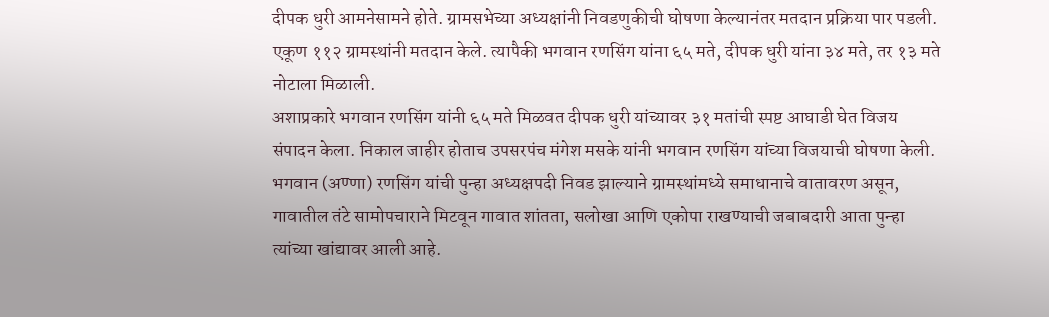दीपक धुरी आमनेसामने होते. ग्रामसभेच्या अध्यक्षांनी निवडणुकीची घोषणा केल्यानंतर मतदान प्रक्रिया पार पडली. एकूण ११२ ग्रामस्थांनी मतदान केले. त्यापैकी भगवान रणसिंग यांना ६५ मते, दीपक धुरी यांना ३४ मते, तर १३ मते नोटाला मिळाली.
अशाप्रकारे भगवान रणसिंग यांनी ६५ मते मिळवत दीपक धुरी यांच्यावर ३१ मतांची स्पष्ट आघाडी घेत विजय संपादन केला. निकाल जाहीर होताच उपसरपंच मंगेश मसके यांनी भगवान रणसिंग यांच्या विजयाची घोषणा केली.
भगवान (अण्णा) रणसिंग यांची पुन्हा अध्यक्षपदी निवड झाल्याने ग्रामस्थांमध्ये समाधानाचे वातावरण असून, गावातील तंटे सामोपचाराने मिटवून गावात शांतता, सलोखा आणि एकोपा राखण्याची जबाबदारी आता पुन्हा त्यांच्या खांद्यावर आली आहे.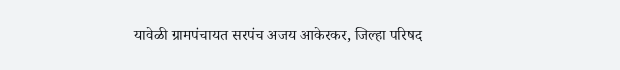यावेळी ग्रामपंचायत सरपंच अजय आकेरकर, जिल्हा परिषद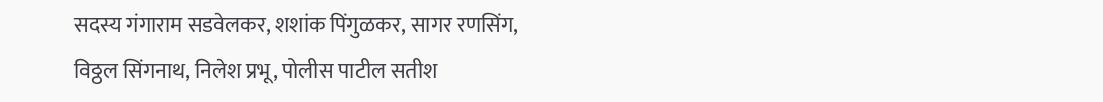सदस्य गंगाराम सडवेलकर, शशांक पिंगुळकर, सागर रणसिंग, विठ्ठल सिंगनाथ, निलेश प्रभू, पोलीस पाटील सतीश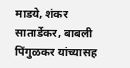माडये, शंकर सातार्डेकर, बाबली पिंगुळकर यांच्यासह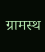ग्रामस्थ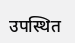उपस्थित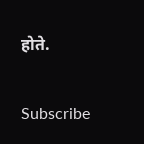होते.


Subscribe